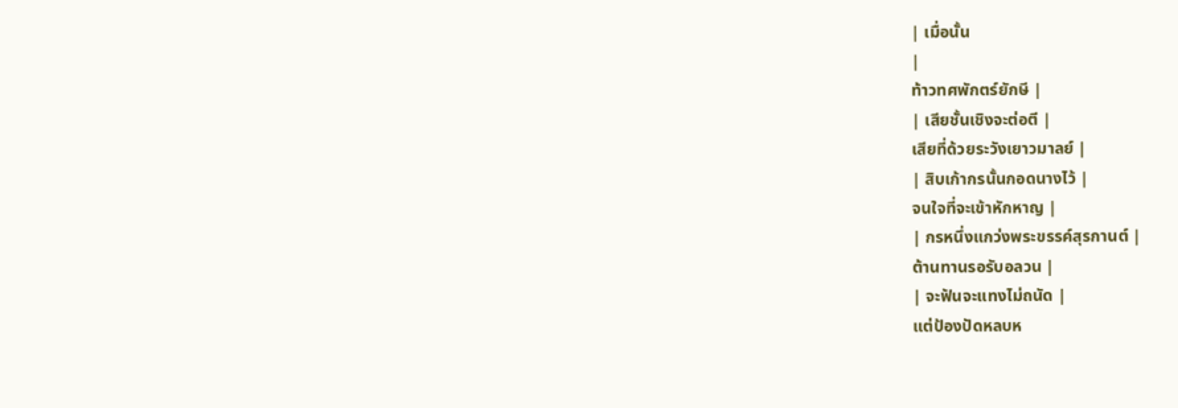| เมื่อนั้น
|
ท้าวทศพักตร์ยักษี |
| เสียชั้นเชิงจะต่อตี |
เสียที่ด้วยระวังเยาวมาลย์ |
| สิบเก้ากรนั้นกอดนางไว้ |
จนใจที่จะเข้าหักหาญ |
| กรหนึ่งแกว่งพระขรรค์สุรกานต์ |
ต้านทานรอรับอลวน |
| จะฟันจะแทงไม่ถนัด |
แต่ป้องปัดหลบห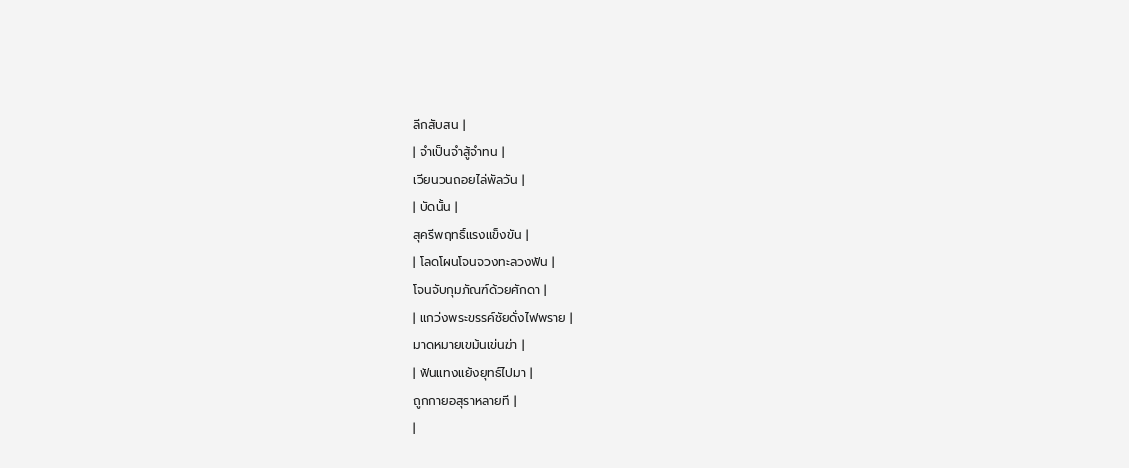ลีกสับสน |
| จำเป็นจำสู้จำทน |
เวียนวนถอยไล่พัลวัน |
| บัดนั้น |
สุครีพฤทธิ์แรงแข็งขัน |
| โลดโผนโจนจวงทะลวงฟัน |
โจนจับกุมภัณฑ์ด้วยศักดา |
| แกว่งพระขรรค์ชัยดั่งไฟพราย |
มาดหมายเขม้นเข่นฆ่า |
| ฟันแทงแย้งยุทธ์ไปมา |
ถูกกายอสุราหลายที |
|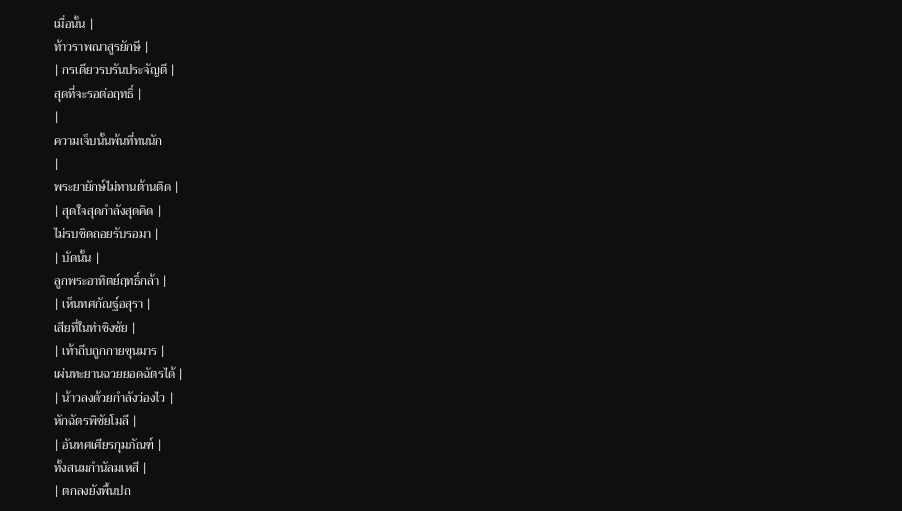เมื่อนั้น |
ท้าวราพณาสูรยักษี |
| กรเดียวรบรันประจัญตี |
สุดที่จะรอต่อฤทธิ์ |
|
ความเจ็บนั้นพ้นที่ทนนัก
|
พระยายักษ์ไม่ทานต้านติด |
| สุดใจสุดกำลังสุดคิด |
ไม่รบชิดถอยรับรอมา |
| บัดนั้น |
ลูกพระอาทิตย์ฤทธิ์กล้า |
| เห็นทศกัณฐ์อสุรา |
เสียที่ในท่าชิงชัย |
| เท้าถีบถูกกายขุนมาร |
เผ่นทะยานฉวยยอดฉัตรได้ |
| น้าวลงด้วยกำลังว่องไว |
หักฉัตรพิชัยโมลี |
| อันทศเศียรกุมภัณฑ์ |
ทั้งสนมกำนัลมเหสี |
| ตกลงยังพื้นปถ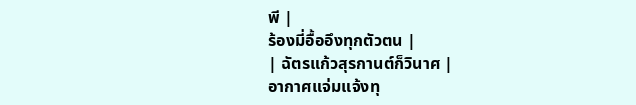พี |
ร้องมี่อื้ออึงทุกตัวตน |
| ฉัตรแก้วสุรกานต์ก็วินาศ |
อากาศแจ่มแจ้งทุ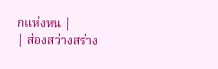กแห่งหน |
| ส่องสว่างสร่าง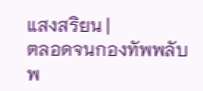แสงสริยน |
ตลอดจนกองทัพพลับพ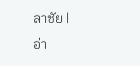ลาชัย |
อ่า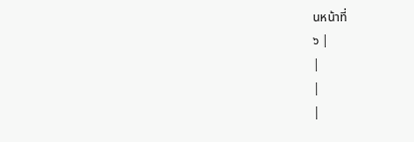นหน้าที่
๖ |
|
|
|